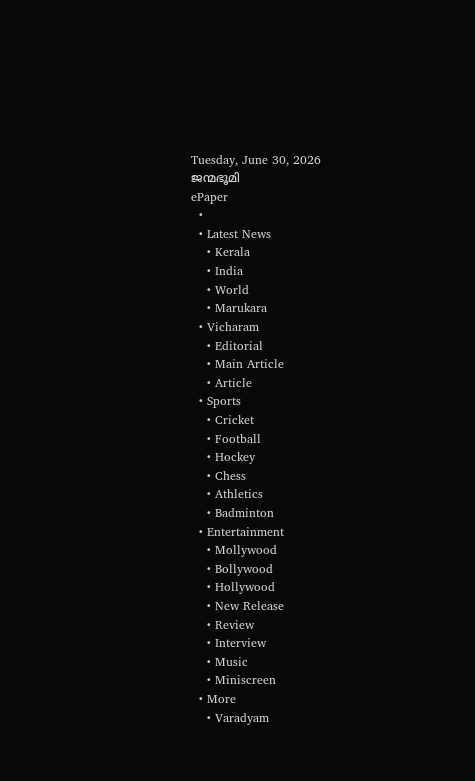Tuesday, June 30, 2026
ജന്മഭൂമി
ePaper
  •
  • Latest News
    • Kerala
    • India
    • World
    • Marukara
  • Vicharam
    • Editorial
    • Main Article
    • Article
  • Sports
    • Cricket
    • Football
    • Hockey
    • Chess
    • Athletics
    • Badminton
  • Entertainment
    • Mollywood
    • Bollywood
    • Hollywood
    • New Release
    • Review
    • Interview
    • Music
    • Miniscreen
  • More
    • Varadyam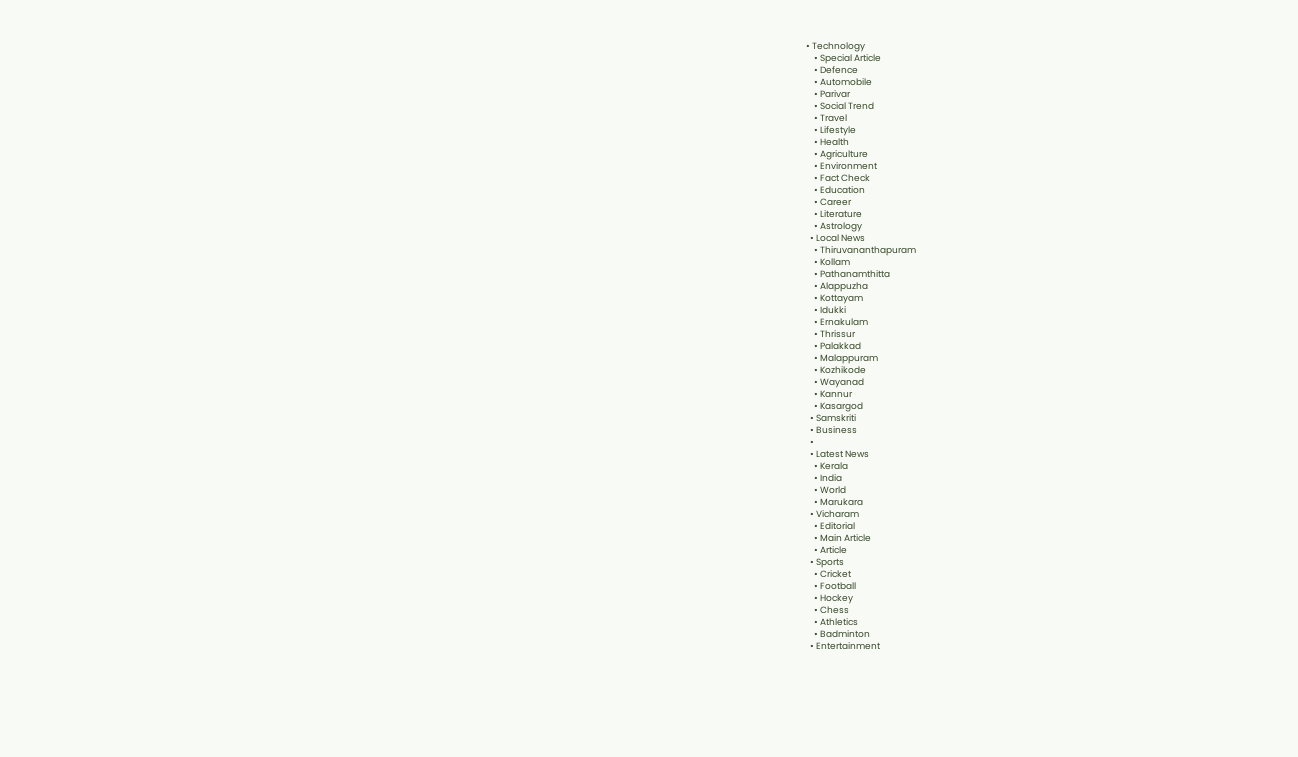• Technology
    • Special Article
    • Defence
    • Automobile
    • Parivar
    • Social Trend
    • Travel
    • Lifestyle
    • Health
    • Agriculture
    • Environment
    • Fact Check
    • Education
    • Career
    • Literature
    • Astrology
  • Local News
    • Thiruvananthapuram
    • Kollam
    • Pathanamthitta
    • Alappuzha
    • Kottayam
    • Idukki
    • Ernakulam
    • Thrissur
    • Palakkad
    • Malappuram
    • Kozhikode
    • Wayanad
    • Kannur
    • Kasargod
  • Samskriti
  • Business
  •
  • Latest News
    • Kerala
    • India
    • World
    • Marukara
  • Vicharam
    • Editorial
    • Main Article
    • Article
  • Sports
    • Cricket
    • Football
    • Hockey
    • Chess
    • Athletics
    • Badminton
  • Entertainment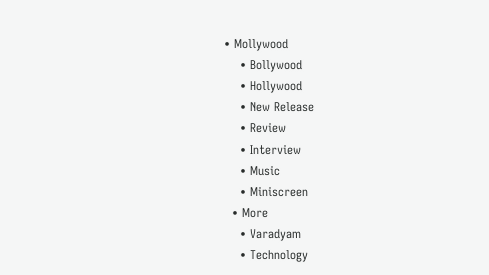• Mollywood
    • Bollywood
    • Hollywood
    • New Release
    • Review
    • Interview
    • Music
    • Miniscreen
  • More
    • Varadyam
    • Technology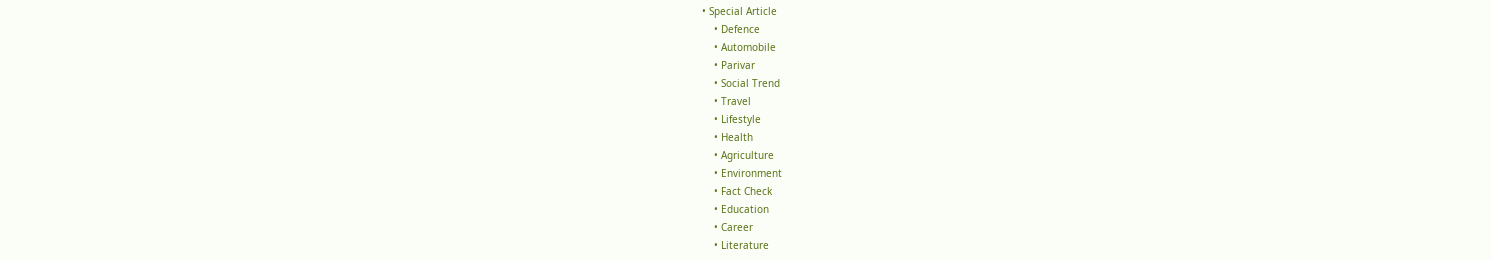• Special Article
    • Defence
    • Automobile
    • Parivar
    • Social Trend
    • Travel
    • Lifestyle
    • Health
    • Agriculture
    • Environment
    • Fact Check
    • Education
    • Career
    • Literature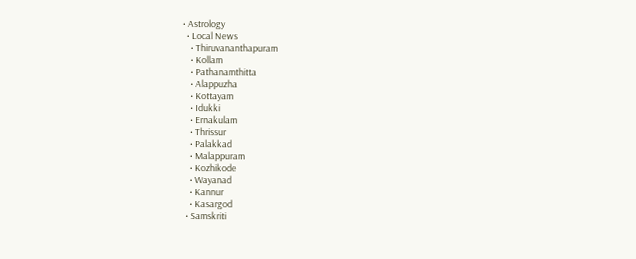• Astrology
  • Local News
    • Thiruvananthapuram
    • Kollam
    • Pathanamthitta
    • Alappuzha
    • Kottayam
    • Idukki
    • Ernakulam
    • Thrissur
    • Palakkad
    • Malappuram
    • Kozhikode
    • Wayanad
    • Kannur
    • Kasargod
  • Samskriti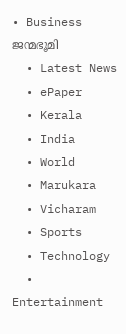• Business
ജന്മഭൂമി
  • Latest News
  • ePaper
  • Kerala
  • India
  • World
  • Marukara
  • Vicharam
  • Sports
  • Technology
  • Entertainment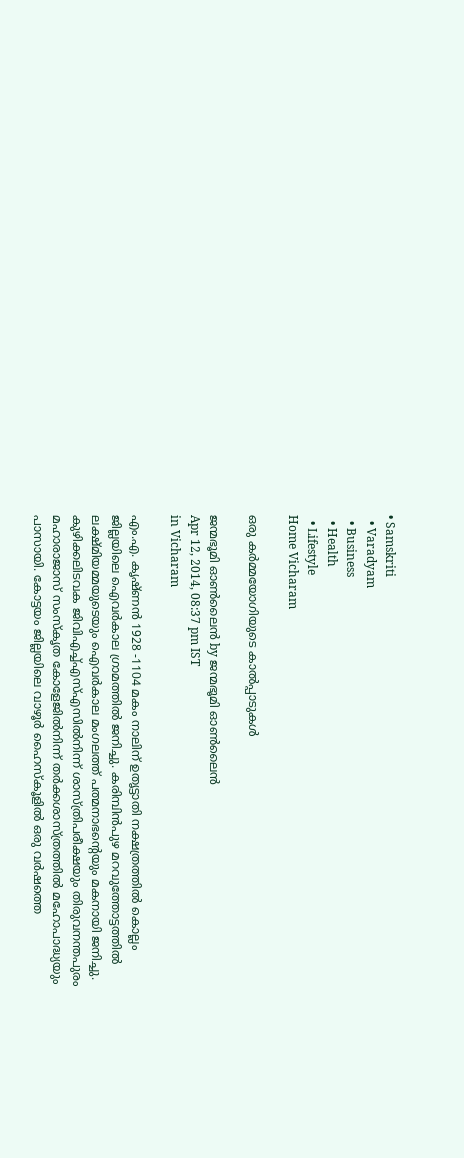• Samskriti
  • Varadyam
  • Business
  • Health
  • Lifestyle
Home Vicharam

ഒരു കര്‍മ്മയോഗിയുടെ കാല്‍പ്പാടുകള്‍

ജന്മഭൂമി ഓണ്‍ലൈന്‍ by ജന്മഭൂമി ഓണ്‍ലൈന്‍
Apr 12, 2014, 08:37 pm IST
in Vicharam

എം.എ. കൃഷ്ണന്‍ 1928 -1104 മകം നാലിന്‌ ഉതൃട്ടാതി നക്ഷത്രത്തില്‍ കൊല്ലം ജില്ലയിലെ ഐവര്‍കാല ഗ്രാമത്തില്‍ ജനിച്ചു. കരിമ്പിന്‍പുഴ മറവുത്തോട്ടത്തില്‍ ലക്ഷ്മിയമ്മയുടെയും ഐവര്‍കാല മംഗലത്ത്‌ പത്മനാഭന്റെയും മകനായി ജനിച്ചു. കുഴിക്കലിടവക ജിവിഎച്ച്‌എസ്‌എസില്‍നിന്ന്‌ ശാസ്ത്രിപരീക്ഷയും തിരുവനന്തപുരം മഹാരാജാസ്‌ സംസ്കൃത കോളേജില്‍നിന്ന്‌ തര്‍ക്കശാസ്ത്രത്തില്‍ മഹോപാദ്ധ്യയും പാസായി. കോട്ടയം ജില്ലയിലെ വാഴൂര്‍ ഹൈസ്കൂളില്‍ ഒരു വര്‍ഷത്തെ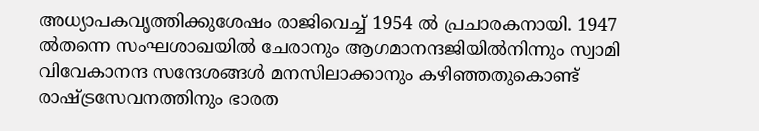അധ്യാപകവൃത്തിക്കുശേഷം രാജിവെച്ച്‌ 1954 ല്‍ പ്രചാരകനായി. 1947 ല്‍തന്നെ സംഘശാഖയില്‍ ചേരാനും ആഗമാനന്ദജിയില്‍നിന്നും സ്വാമി വിവേകാനന്ദ സന്ദേശങ്ങള്‍ മനസിലാക്കാനും കഴിഞ്ഞതുകൊണ്ട്‌ രാഷ്‌ട്രസേവനത്തിനും ഭാരത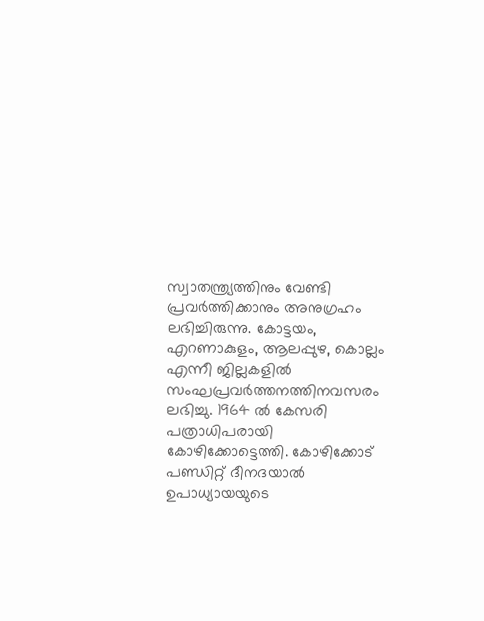സ്വാതന്ത്ര്യത്തിനും വേണ്ടി പ്രവര്‍ത്തിക്കാനും അനുഗ്രഹം ലഭിച്ചിരുന്നു. കോട്ടയം, എറണാകുളം, ആലപ്പുഴ, കൊല്ലം എന്നീ ജില്ലകളില്‍ സംഘപ്രവര്‍ത്തനത്തിനവസരം ലഭിച്ചു. 1964 ല്‍ കേസരി പത്രാധിപരായി കോഴിക്കോട്ടെത്തി. കോഴിക്കോട്‌ പണ്ഡിറ്റ്‌ ദീനദയാല്‍ ഉപാധ്യായയുടെ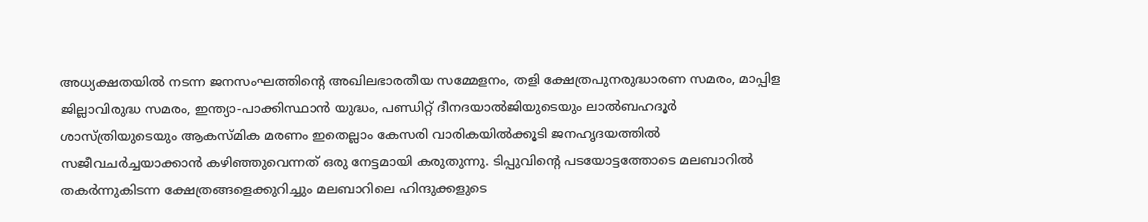അധ്യക്ഷതയില്‍ നടന്ന ജനസംഘത്തിന്റെ അഖിലഭാരതീയ സമ്മേളനം, തളി ക്ഷേത്രപുനരുദ്ധാരണ സമരം, മാപ്പിള ജില്ലാവിരുദ്ധ സമരം, ഇന്ത്യാ-പാക്കിസ്ഥാന്‍ യുദ്ധം, പണ്ഡിറ്റ്‌ ദീനദയാല്‍ജിയുടെയും ലാല്‍ബഹദൂര്‍ ശാസ്ത്രിയുടെയും ആകസ്മിക മരണം ഇതെല്ലാം കേസരി വാരികയില്‍ക്കൂടി ജനഹൃദയത്തില്‍ സജീവചര്‍ച്ചയാക്കാന്‍ കഴിഞ്ഞുവെന്നത്‌ ഒരു നേട്ടമായി കരുതുന്നു. ടിപ്പുവിന്റെ പടയോട്ടത്തോടെ മലബാറില്‍ തകര്‍ന്നുകിടന്ന ക്ഷേത്രങ്ങളെക്കുറിച്ചും മലബാറിലെ ഹിന്ദുക്കളുടെ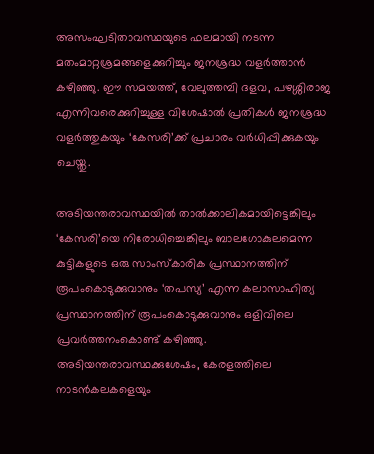അസംഘടിതാവസ്ഥയുടെ ഫലമായി നടന്ന മതംമാറ്റശ്രമങ്ങളെക്കുറിച്ചും ജനശ്രദ്ധ വളര്‍ത്താന്‍ കഴിഞ്ഞു. ഈ സമയത്ത്‌, വേലുത്തമ്പി ദളവ, പഴശ്ശിരാജ എന്നിവരെക്കുറിച്ചുള്ള വിശേഷാല്‍ പ്രതികള്‍ ജനശ്രദ്ധ വളര്‍ത്തുകയും ‘കേസരി’ക്ക്‌ പ്രചാരം വര്‍ധിപ്പിക്കുകയും ചെയ്തു.

അടിയന്തരാവസ്ഥയില്‍ താല്‍ക്കാലികമായിട്ടെങ്കിലും ‘കേസരി’യെ നിരോധിച്ചെങ്കിലും ബാലഗോകുലമെന്ന കുട്ടികളുടെ ഒരു സാംസ്കാരിക പ്രസ്ഥാനത്തിന്‌ രൂപംകൊടുക്കുവാനും ‘തപസ്യ’ എന്ന കലാസാഹിത്യ പ്രസ്ഥാനത്തിന്‌ രൂപംകൊടുക്കുവാനും ഒളിവിലെ പ്രവര്‍ത്തനംകൊണ്ട്‌ കഴിഞ്ഞു.
അടിയന്തരാവസ്ഥക്കുശേഷം, കേരളത്തിലെ നാടന്‍കലകളെയും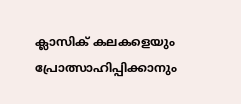ക്ലാസിക്‌ കലകളെയും പ്രോത്സാഹിപ്പിക്കാനും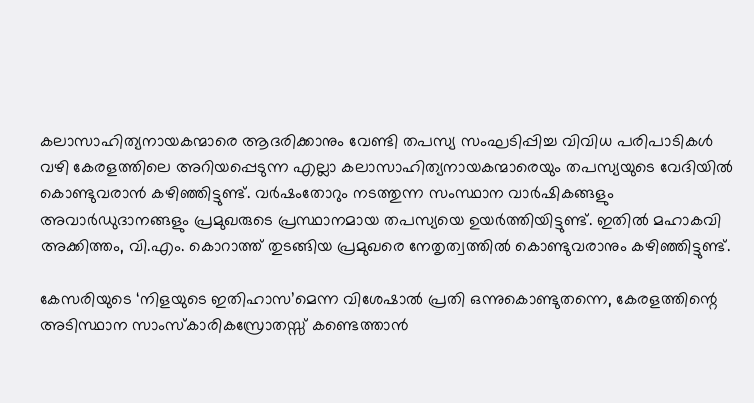കലാസാഹിത്യനായകന്മാരെ ആദരിക്കാനും വേണ്ടി തപസ്യ സംഘടിപ്പിച്ച വിവിധ പരിപാടികള്‍ വഴി കേരളത്തിലെ അറിയപ്പെടുന്ന എല്ലാ കലാസാഹിത്യനായകന്മാരെയും തപസ്യയുടെ വേദിയില്‍ കൊണ്ടുവരാന്‍ കഴിഞ്ഞിട്ടുണ്ട്‌. വര്‍ഷംതോറും നടത്തുന്ന സംസ്ഥാന വാര്‍ഷികങ്ങളും അവാര്‍ഡുദാനങ്ങളും പ്രമുഖരുടെ പ്രസ്ഥാനമായ തപസ്യയെ ഉയര്‍ത്തിയിട്ടുണ്ട്‌. ഇതില്‍ മഹാകവി അക്കിത്തം, വി.എം. കൊറാത്ത്‌ തുടങ്ങിയ പ്രമുഖരെ നേതൃത്വത്തില്‍ കൊണ്ടുവരാനും കഴിഞ്ഞിട്ടുണ്ട്‌.

കേസരിയുടെ ‘നിളയുടെ ഇതിഹാസ’മെന്ന വിശേഷാല്‍ പ്രതി ഒന്നുകൊണ്ടുതന്നെ, കേരളത്തിന്റെ അടിസ്ഥാന സാംസ്കാരികസ്രോതസ്സ്‌ കണ്ടെത്താന്‍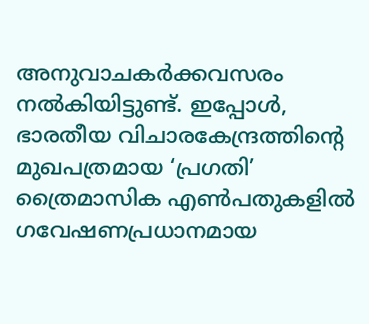അനുവാചകര്‍ക്കവസരം നല്‍കിയിട്ടുണ്ട്‌. ഇപ്പോള്‍, ഭാരതീയ വിചാരകേന്ദ്രത്തിന്റെ മുഖപത്രമായ ‘പ്രഗതി’ ത്രൈമാസിക എണ്‍പതുകളില്‍ ഗവേഷണപ്രധാനമായ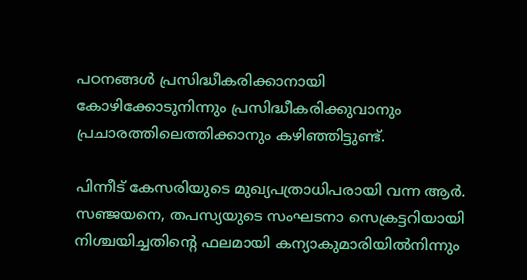പഠനങ്ങള്‍ പ്രസിദ്ധീകരിക്കാനായി കോഴിക്കോടുനിന്നും പ്രസിദ്ധീകരിക്കുവാനും പ്രചാരത്തിലെത്തിക്കാനും കഴിഞ്ഞിട്ടുണ്ട്‌.

പിന്നീട്‌ കേസരിയുടെ മുഖ്യപത്രാധിപരായി വന്ന ആര്‍. സഞ്ജയനെ, തപസ്യയുടെ സംഘടനാ സെക്രട്ടറിയായി നിശ്ചയിച്ചതിന്റെ ഫലമായി കന്യാകുമാരിയില്‍നിന്നും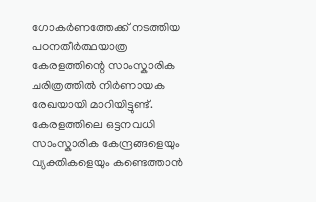ഗോകര്‍ണത്തേക്ക്‌ നടത്തിയ പഠനതീര്‍ത്ഥയാത്ര കേരളത്തിന്റെ സാംസ്കാരിക ചരിത്രത്തില്‍ നിര്‍ണായക രേഖയായി മാറിയിട്ടുണ്ട്‌. കേരളത്തിലെ ഒട്ടനവധി സാംസ്കാരിക കേന്ദ്രങ്ങളെയും വ്യക്തികളെയും കണ്ടെത്താന്‍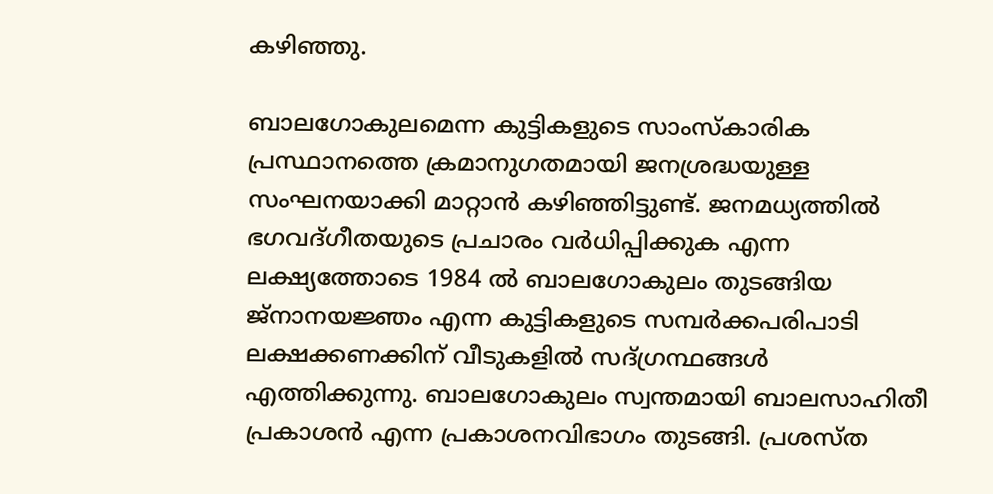കഴിഞ്ഞു.

ബാലഗോകുലമെന്ന കുട്ടികളുടെ സാംസ്കാരിക പ്രസ്ഥാനത്തെ ക്രമാനുഗതമായി ജനശ്രദ്ധയുള്ള സംഘനയാക്കി മാറ്റാന്‍ കഴിഞ്ഞിട്ടുണ്ട്‌. ജനമധ്യത്തില്‍ ഭഗവദ്ഗീതയുടെ പ്രചാരം വര്‍ധിപ്പിക്കുക എന്ന ലക്ഷ്യത്തോടെ 1984 ല്‍ ബാലഗോകുലം തുടങ്ങിയ ജ്നാനയജ്ഞം എന്ന കുട്ടികളുടെ സമ്പര്‍ക്കപരിപാടി ലക്ഷക്കണക്കിന്‌ വീടുകളില്‍ സദ്ഗ്രന്ഥങ്ങള്‍ എത്തിക്കുന്നു. ബാലഗോകുലം സ്വന്തമായി ബാലസാഹിതീ പ്രകാശന്‍ എന്ന പ്രകാശനവിഭാഗം തുടങ്ങി. പ്രശസ്ത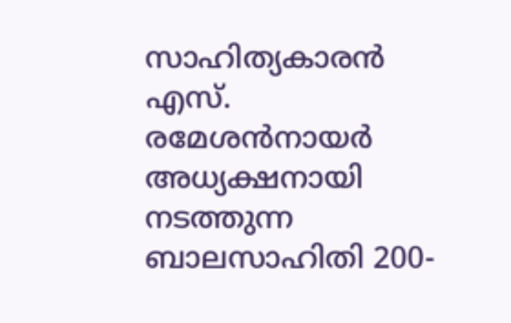സാഹിത്യകാരന്‍ എസ്‌. രമേശന്‍നായര്‍ അധ്യക്ഷനായി നടത്തുന്ന ബാലസാഹിതി 200-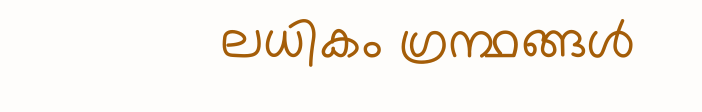ലധികം ഗ്രന്ഥങ്ങള്‍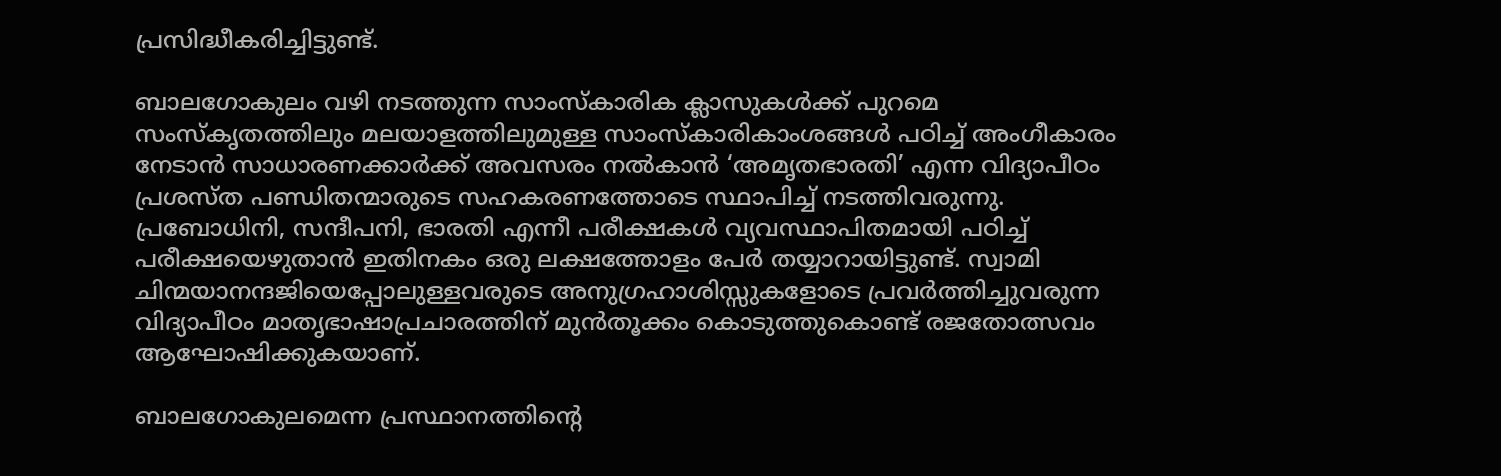പ്രസിദ്ധീകരിച്ചിട്ടുണ്ട്‌.

ബാലഗോകുലം വഴി നടത്തുന്ന സാംസ്കാരിക ക്ലാസുകള്‍ക്ക്‌ പുറമെ സംസ്കൃതത്തിലും മലയാളത്തിലുമുള്ള സാംസ്കാരികാംശങ്ങള്‍ പഠിച്ച്‌ അംഗീകാരം നേടാന്‍ സാധാരണക്കാര്‍ക്ക്‌ അവസരം നല്‍കാന്‍ ‘അമൃതഭാരതി’ എന്ന വിദ്യാപീഠം പ്രശസ്ത പണ്ഡിതന്മാരുടെ സഹകരണത്തോടെ സ്ഥാപിച്ച്‌ നടത്തിവരുന്നു. പ്രബോധിനി, സന്ദീപനി, ഭാരതി എന്നീ പരീക്ഷകള്‍ വ്യവസ്ഥാപിതമായി പഠിച്ച്‌ പരീക്ഷയെഴുതാന്‍ ഇതിനകം ഒരു ലക്ഷത്തോളം പേര്‍ തയ്യാറായിട്ടുണ്ട്‌. സ്വാമി ചിന്മയാനന്ദജിയെപ്പോലുള്ളവരുടെ അനുഗ്രഹാശിസ്സുകളോടെ പ്രവര്‍ത്തിച്ചുവരുന്ന വിദ്യാപീഠം മാതൃഭാഷാപ്രചാരത്തിന്‌ മുന്‍തൂക്കം കൊടുത്തുകൊണ്ട്‌ രജതോത്സവം ആഘോഷിക്കുകയാണ്‌.

ബാലഗോകുലമെന്ന പ്രസ്ഥാനത്തിന്റെ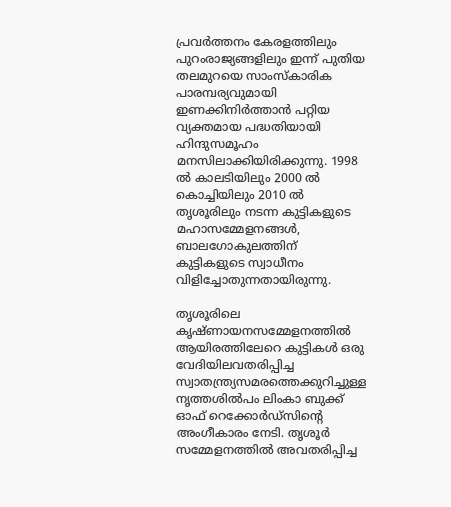പ്രവര്‍ത്തനം കേരളത്തിലും പുറംരാജ്യങ്ങളിലും ഇന്ന്‌ പുതിയ തലമുറയെ സാംസ്കാരിക പാരമ്പര്യവുമായി ഇണക്കിനിര്‍ത്താന്‍ പറ്റിയ വ്യക്തമായ പദ്ധതിയായി ഹിന്ദുസമൂഹം മനസിലാക്കിയിരിക്കുന്നു. 1998 ല്‍ കാലടിയിലും 2000 ല്‍ കൊച്ചിയിലും 2010 ല്‍ തൃശൂരിലും നടന്ന കുട്ടികളുടെ മഹാസമ്മേളനങ്ങള്‍, ബാലഗോകുലത്തിന്‌ കുട്ടികളുടെ സ്വാധീനം വിളിച്ചോതുന്നതായിരുന്നു.

തൃശൂരിലെ കൃഷ്ണായനസമ്മേളനത്തില്‍ ആയിരത്തിലേറെ കുട്ടികള്‍ ഒരു വേദിയിലവതരിപ്പിച്ച സ്വാതന്ത്ര്യസമരത്തെക്കുറിച്ചുള്ള നൃത്തശില്‍പം ലിംകാ ബുക്ക്‌ ഓഫ്‌ റെക്കോര്‍ഡ്സിന്റെ അംഗീകാരം നേടി. തൃശൂര്‍ സമ്മേളനത്തില്‍ അവതരിപ്പിച്ച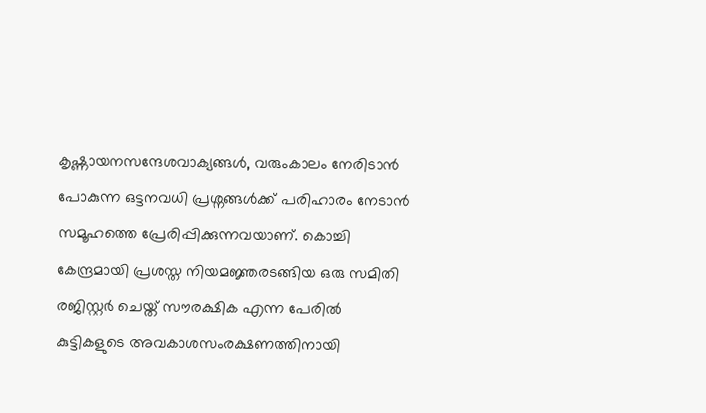കൃഷ്ണായനസന്ദേശവാക്യങ്ങള്‍, വരുംകാലം നേരിടാന്‍ പോകുന്ന ഒട്ടനവധി പ്രശ്നങ്ങള്‍ക്ക്‌ പരിഹാരം നേടാന്‍ സമൂഹത്തെ പ്രേരിപ്പിക്കുന്നവയാണ്‌. കൊച്ചി കേന്ദ്രമായി പ്രശസ്ത നിയമജ്ഞരടങ്ങിയ ഒരു സമിതി രജിസ്റ്റര്‍ ചെയ്ത്‌ സൗരക്ഷിക എന്ന പേരില്‍ കുട്ടികളുടെ അവകാശസംരക്ഷണത്തിനായി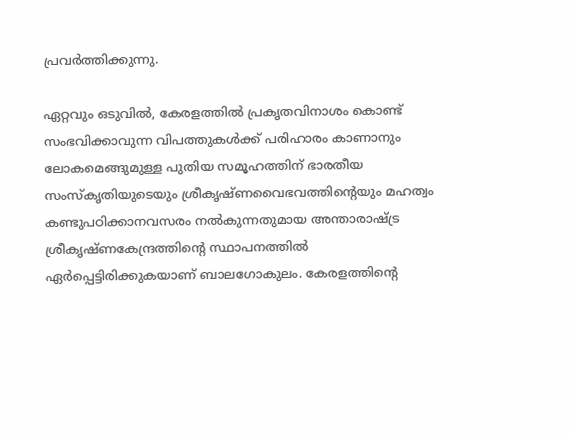പ്രവര്‍ത്തിക്കുന്നു.

ഏറ്റവും ഒടുവില്‍, കേരളത്തില്‍ പ്രകൃതവിനാശം കൊണ്ട്‌ സംഭവിക്കാവുന്ന വിപത്തുകള്‍ക്ക്‌ പരിഹാരം കാണാനും ലോകമെങ്ങുമുള്ള പുതിയ സമൂഹത്തിന്‌ ഭാരതീയ സംസ്കൃതിയുടെയും ശ്രീകൃഷ്ണവൈഭവത്തിന്റെയും മഹത്വം കണ്ടുപഠിക്കാനവസരം നല്‍കുന്നതുമായ അന്താരാഷ്‌ട്ര ശ്രീകൃഷ്ണകേന്ദ്രത്തിന്റെ സ്ഥാപനത്തില്‍ ഏര്‍പ്പെട്ടിരിക്കുകയാണ്‌ ബാലഗോകുലം. കേരളത്തിന്റെ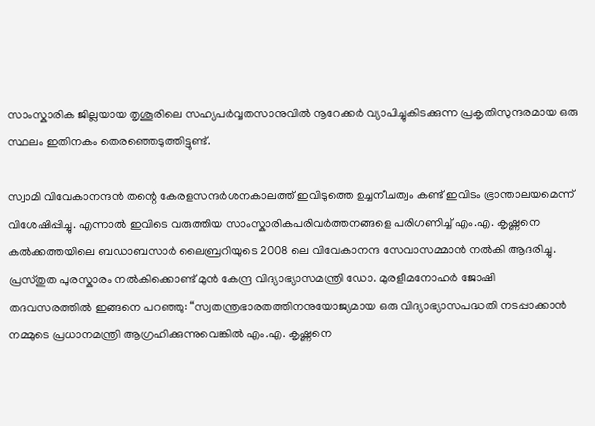സാംസ്കാരിക ജില്ലയായ തൃശൂരിലെ സഹ്യപര്‍വ്വതസാനുവില്‍ നൂറേക്കര്‍ വ്യാപിച്ചുകിടക്കുന്ന പ്രകൃതിസുന്ദരമായ ഒരു സ്ഥലം ഇതിനകം തെരഞ്ഞെടുത്തിട്ടുണ്ട്‌.

സ്വാമി വിവേകാനന്ദന്‍ തന്റെ കേരളസന്ദര്‍ശനകാലത്ത്‌ ഇവിടുത്തെ ഉച്ചനീചത്വം കണ്ട്‌ ഇവിടം ഭ്രാന്താലയമെന്ന്‌ വിശേഷിപ്പിച്ചു. എന്നാല്‍ ഇവിടെ വരുത്തിയ സാംസ്കാരികപരിവര്‍ത്തനങ്ങളെ പരിഗണിച്ച്‌ എം.എ. കൃഷ്ണനെ കല്‍ക്കത്തയിലെ ബഡാബസാര്‍ ലൈബ്രറിയുടെ 2008 ലെ വിവേകാനന്ദ സേവാസമ്മാന്‍ നല്‍കി ആദരിച്ചു. പ്രസ്തുത പുരസ്കാരം നല്‍കിക്കൊണ്ട്‌ മുന്‍ കേന്ദ്ര വിദ്യാഭ്യാസമന്ത്രി ഡോ. മുരളീമനോഹര്‍ ജോഷി തദവസരത്തില്‍ ഇങ്ങനെ പറഞ്ഞു: “സ്വതന്ത്രഭാരതത്തിനനുയോജ്യമായ ഒരു വിദ്യാഭ്യാസപദ്ധതി നടപ്പാക്കാന്‍ നമ്മുടെ പ്രധാനമന്ത്രി ആഗ്രഹിക്കുന്നുവെങ്കില്‍ എം.എ. കൃഷ്ണനെ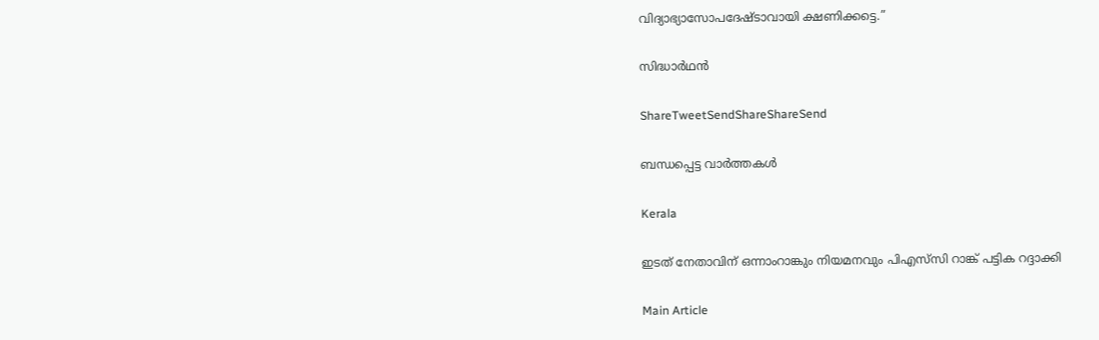വിദ്യാഭ്യാസോപദേഷ്ടാവായി ക്ഷണിക്കട്ടെ.”

സിദ്ധാര്‍ഥന്‍

ShareTweetSendShareShareSend

ബന്ധപ്പെട്ട വാര്‍ത്തകള്‍

Kerala

ഇടത് നേതാവിന് ഒന്നാംറാങ്കും നിയമനവും പിഎസ്‌സി റാങ്ക് പട്ടിക റദ്ദാക്കി

Main Article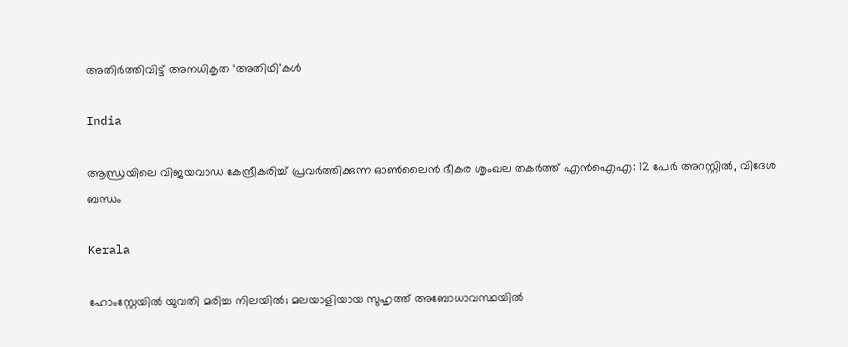അതിര്‍ത്തിവിട്ട് അനധികൃത ‘അതിഥി’കള്‍

India

ആന്ധ്രയിലെ വിജയവാഡ കേന്ദ്രീകരിച്ച് പ്രവർത്തിക്കുന്ന ഓൺലൈൻ ഭീകര ശൃംഖല തകർത്ത് എൻഐഎ: 12 പേർ അറസ്റ്റിൽ, വിദേശ ബന്ധം

Kerala

ഹോംസ്റ്റേയിൽ യുവതി മരിച്ച നിലയിൽ; മലയാളിയായ സുഹൃത്ത് അബോധാവസ്ഥയിൽ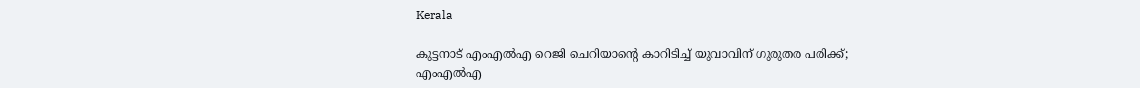Kerala

കുട്ടനാട് എംഎൽഎ റെജി ചെറിയാന്റെ കാറിടിച്ച് യുവാവിന് ഗുരുതര പരിക്ക്; എംഎൽഎ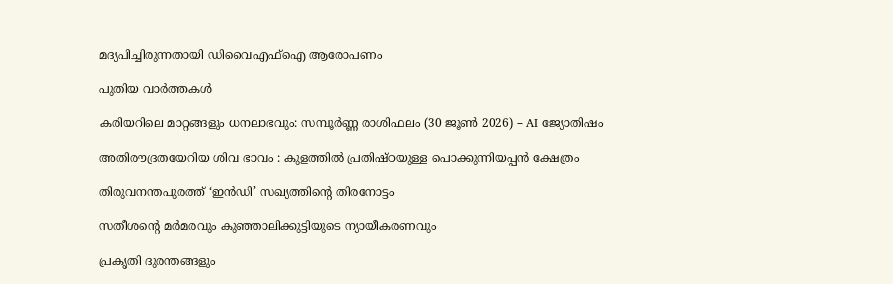മദ്യപിച്ചിരുന്നതായി ഡിവൈഎഫ്ഐ ആരോപണം

പുതിയ വാര്‍ത്തകള്‍

കരിയറിലെ മാറ്റങ്ങളും ധനലാഭവും: സമ്പൂർണ്ണ രാശിഫലം (30 ജൂൺ 2026) – AI ജ്യോതിഷം

അതിരൗദ്രതയേറിയ ശിവ ഭാവം : കുളത്തിൽ പ്രതിഷ്ഠയുള്ള പൊക്കുന്നിയപ്പൻ ക്ഷേത്രം

തിരുവനന്തപുരത്ത് ‘ഇന്‍ഡി’ സഖ്യത്തിന്റെ തിരനോട്ടം

സതീശന്റെ മര്‍മരവും കുഞ്ഞാലിക്കുട്ടിയുടെ ന്യായീകരണവും

പ്രകൃതി ദുരന്തങ്ങളും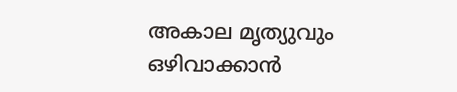അകാല മൃത്യുവും ഒഴിവാക്കാൻ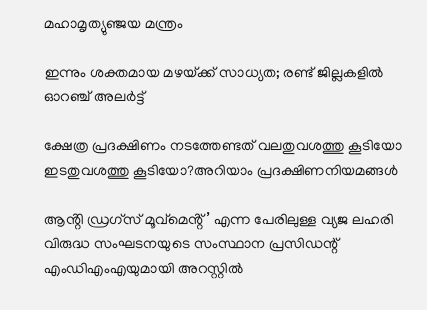മഹാമൃത്യുഞ്ജയ മന്ത്രം

ഇന്നും ശക്തമായ മഴയ്‌ക്ക് സാധ്യത; രണ്ട് ജില്ലകളിൽ ഓറഞ്ച് അലർട്ട്

ക്ഷേത്ര പ്രദക്ഷിണം നടത്തേണ്ടത് വലതുവശത്തു കൂടിയോ ഇടതുവശത്തു കൂടിയോ?അറിയാം പ്രദക്ഷിണനിയമങ്ങള്‍

ആൻ്റി ഡ്രഗ്സ് മൂവ്മെൻ്റ്’ എന്ന പേരിലുള്ള വ്യജ ലഹരി വിരുദ്ധ സംഘടനയുടെ സംസ്ഥാന പ്രസിഡന്റ് എംഡിഎംഎയുമായി അറസ്റ്റില്‍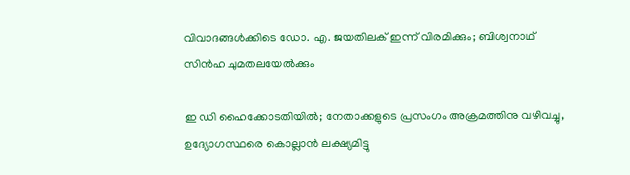വിവാദങ്ങള്‍ക്കിടെ ഡോ. എ. ജയതിലക് ഇന്ന് വിരമിക്കും; ബിശ്വനാഥ് സിന്‍ഹ ചുമതലയേല്‍ക്കും

ഇ ഡി ഹൈക്കോടതിയില്‍; നേതാക്കളുടെ പ്രസംഗം അക്രമത്തിനു വഴിവച്ചു, ഉദ്യോഗസ്ഥരെ കൊല്ലാന്‍ ലക്ഷ്യമിട്ടു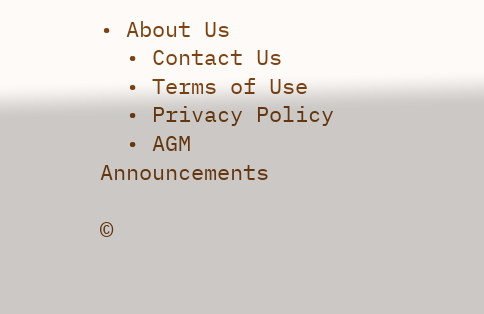• About Us
  • Contact Us
  • Terms of Use
  • Privacy Policy
  • AGM Announcements

©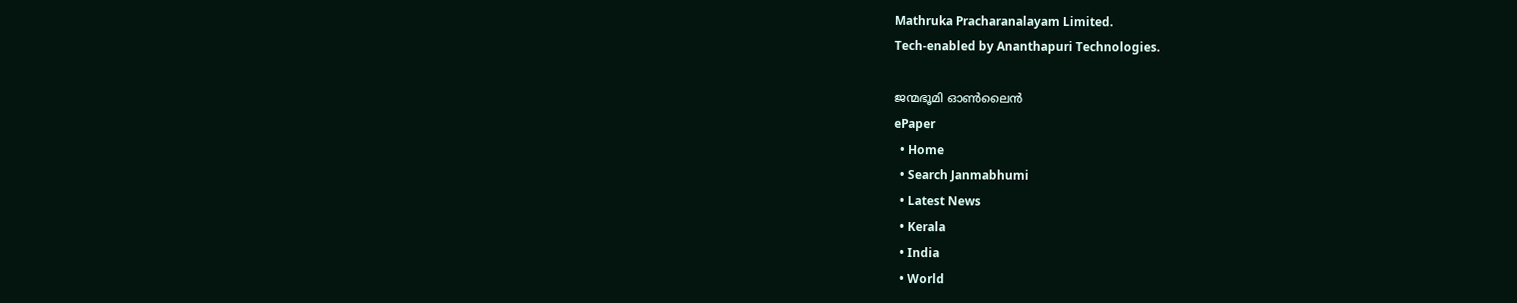Mathruka Pracharanalayam Limited.
Tech-enabled by Ananthapuri Technologies.

ജന്മഭൂമി ഓണ്‍ലൈന്‍
ePaper
  • Home
  • Search Janmabhumi
  • Latest News
  • Kerala
  • India
  • World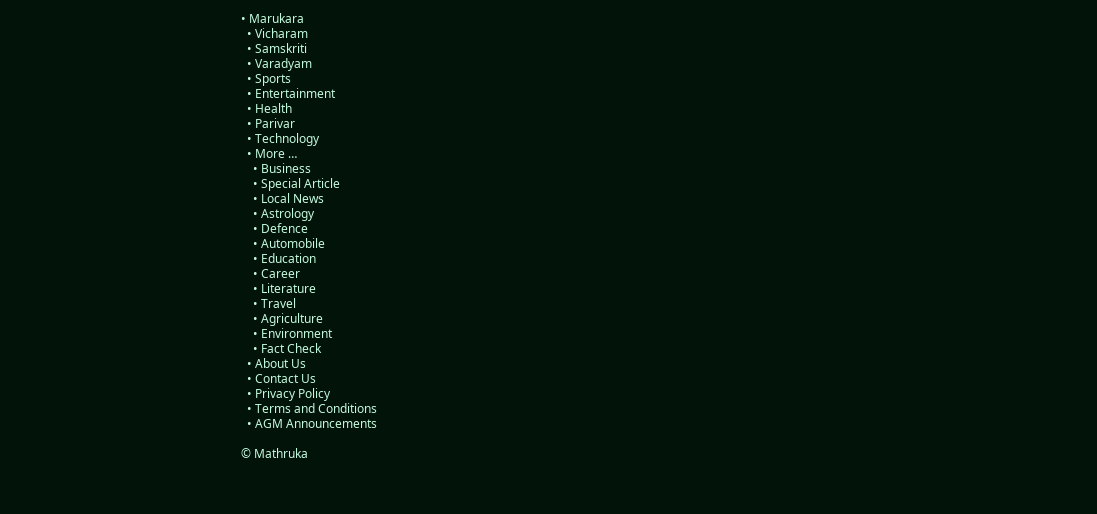• Marukara
  • Vicharam
  • Samskriti
  • Varadyam
  • Sports
  • Entertainment
  • Health
  • Parivar
  • Technology
  • More …
    • Business
    • Special Article
    • Local News
    • Astrology
    • Defence
    • Automobile
    • Education
    • Career
    • Literature
    • Travel
    • Agriculture
    • Environment
    • Fact Check
  • About Us
  • Contact Us
  • Privacy Policy
  • Terms and Conditions
  • AGM Announcements

© Mathruka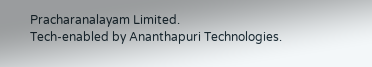Pracharanalayam Limited.
Tech-enabled by Ananthapuri Technologies.